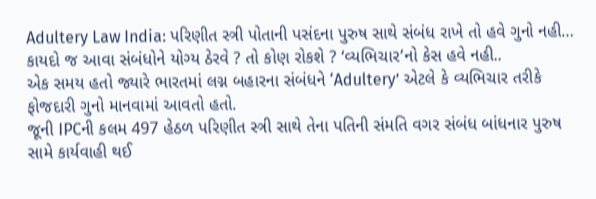Adultery Law India: પરિણીત સ્ત્રી પોતાની પસંદના પુરુષ સાથે સંબંધ રાખે તો હવે ગુનો નહી… કાયદો જ આવા સંબંધોને યોગ્ય ઠેરવે ? તો કોણ રોકશે ? ‘વ્યભિચાર’નો કેસ હવે નહી..
એક સમય હતો જ્યારે ભારતમાં લગ્ન બહારના સંબંધને ‘Adultery’ એટલે કે વ્યભિચાર તરીકે ફોજદારી ગુનો માનવામાં આવતો હતો.
જૂની IPCની કલમ 497 હેઠળ પરિણીત સ્ત્રી સાથે તેના પતિની સંમતિ વગર સંબંધ બાંધનાર પુરુષ સામે કાર્યવાહી થઈ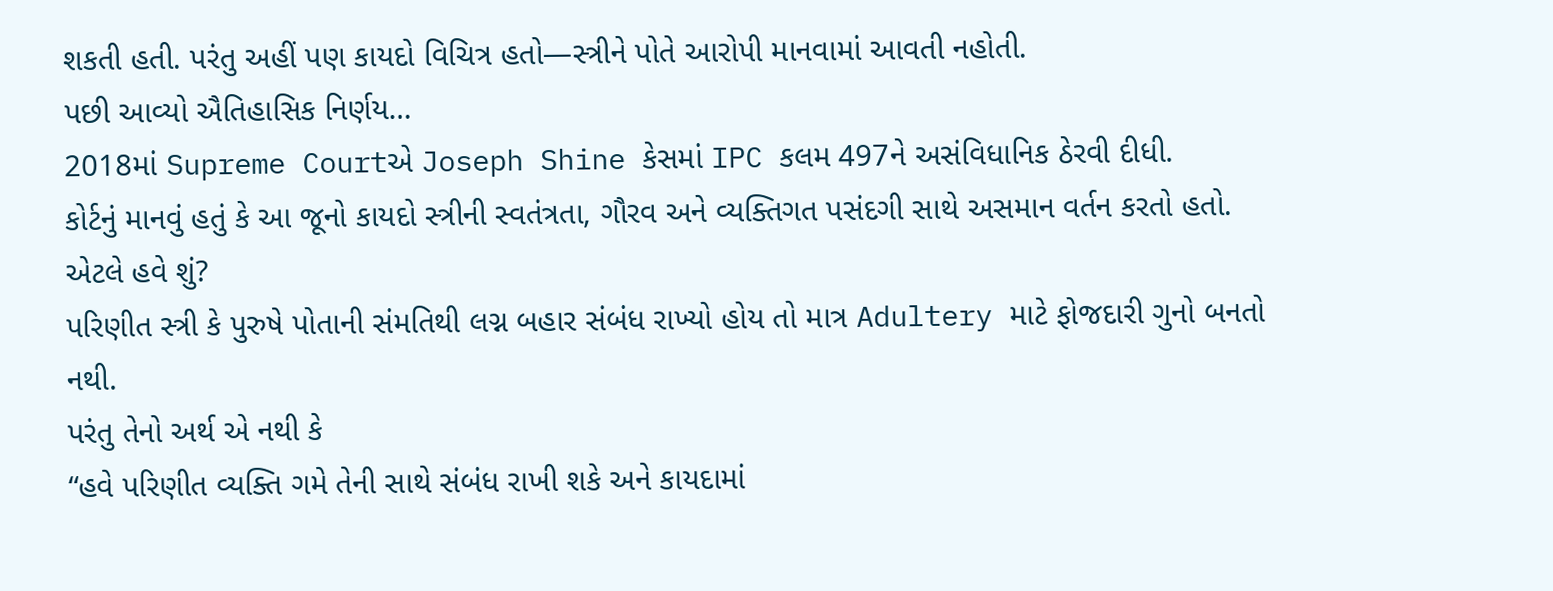શકતી હતી. પરંતુ અહીં પણ કાયદો વિચિત્ર હતો—સ્ત્રીને પોતે આરોપી માનવામાં આવતી નહોતી.
પછી આવ્યો ઐતિહાસિક નિર્ણય…
2018માં Supreme Courtએ Joseph Shine કેસમાં IPC કલમ 497ને અસંવિધાનિક ઠેરવી દીધી.
કોર્ટનું માનવું હતું કે આ જૂનો કાયદો સ્ત્રીની સ્વતંત્રતા, ગૌરવ અને વ્યક્તિગત પસંદગી સાથે અસમાન વર્તન કરતો હતો.
એટલે હવે શું?
પરિણીત સ્ત્રી કે પુરુષે પોતાની સંમતિથી લગ્ન બહાર સંબંધ રાખ્યો હોય તો માત્ર Adultery માટે ફોજદારી ગુનો બનતો નથી.
પરંતુ તેનો અર્થ એ નથી કે
“હવે પરિણીત વ્યક્તિ ગમે તેની સાથે સંબંધ રાખી શકે અને કાયદામાં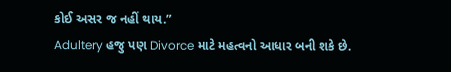કોઈ અસર જ નહીં થાય.”
Adultery હજુ પણ Divorce માટે મહત્વનો આધાર બની શકે છે.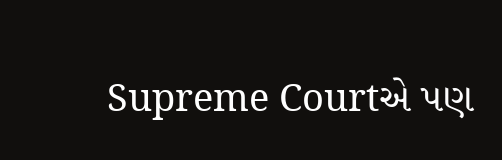Supreme Courtએ પણ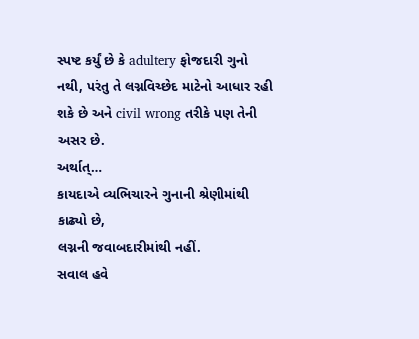સ્પષ્ટ કર્યું છે કે adultery ફોજદારી ગુનો નથી, પરંતુ તે લગ્નવિચ્છેદ માટેનો આધાર રહી શકે છે અને civil wrong તરીકે પણ તેની અસર છે.
અર્થાત્…
કાયદાએ વ્યભિચારને ગુનાની શ્રેણીમાંથી કાઢ્યો છે,
લગ્નની જવાબદારીમાંથી નહીં.
સવાલ હવે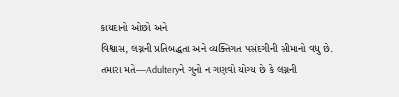કાયદાનો ઓછો અને
વિશ્વાસ, લગ્નની પ્રતિબદ્ધતા અને વ્યક્તિગત પસંદગીની સીમાનો વધુ છે.
તમારા મતે—Adulteryને ગુનો ન ગણવો યોગ્ય છે કે લગ્નની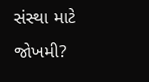સંસ્થા માટે જોખમી?